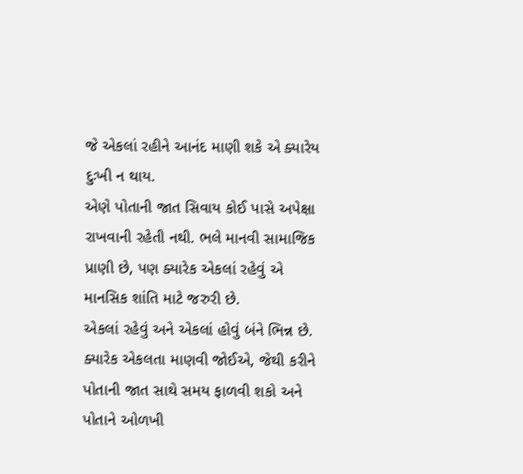જે એકલાં રહીને આનંદ માણી શકે એ ક્યારેય દુઃખી ન થાય.
એણે પોતાની જાત સિવાય કોઈ પાસે અપેક્ષા રાખવાની રહેતી નથી. ભલે માનવી સામાજિક પ્રાણી છે, પણ ક્યારેક એકલાં રહેવું એ માનસિક શાંતિ માટે જરુરી છે.
એકલાં રહેવું અને એકલાં હોવું બંને ભિન્ન છે. ક્યારેક એકલતા માણવી જોઈએ, જેથી કરીને પોતાની જાત સાથે સમય ફાળવી શકો અને પોતાને ઓળખી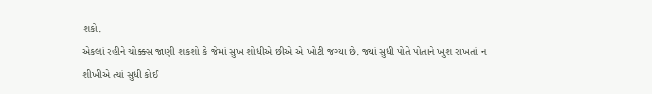શકો.
એકલાં રહીને ચોક્ક્સ જાણી શકશો કે જેમાં સુખ શોધીએ છીએ એ ખોટી જગ્યા છે. જ્યાં સુધી પોતે પોતાને ખુશ રાખતાં ન શીખીએ ત્યાં સુધી કોઈ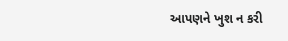આપણને ખુશ ન કરી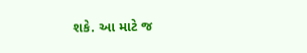શકે. આ માટે જ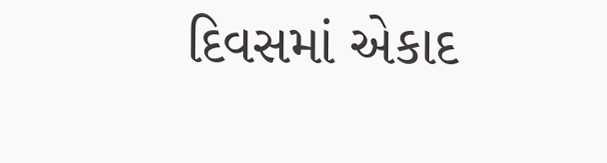દિવસમાં એકાદ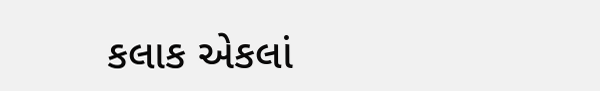કલાક એકલાં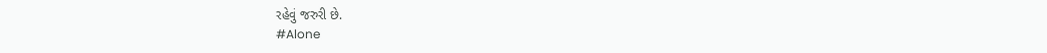રહેવું જરુરી છે.
#Alone